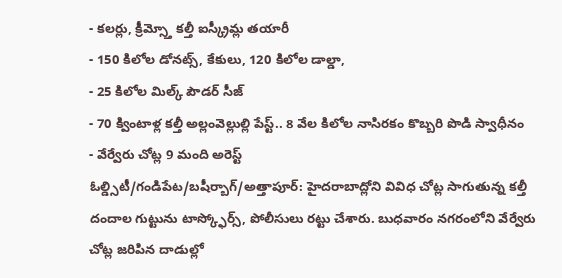- కలర్లు, క్రీమ్స్తో కల్తీ ఐస్క్రీమ్ల తయారీ
- 150 కిలోల డోనట్స్, కేకులు, 120 కిలోల డాల్డా,
- 25 కిలోల మిల్క్ పౌడర్ సీజ్
- 70 క్వింటాళ్ల కల్తీ అల్లంవెల్లుల్లి పేస్ట్.. 8 వేల కిలోల నాసిరకం కొబ్బరి పొడి స్వాధీనం
- వేర్వేరు చోట్ల 9 మంది అరెస్ట్
ఓల్డ్సిటీ/గండిపేట/బషీర్బాగ్/అత్తాపూర్: హైదరాబాద్లోని వివిధ చోట్ల సాగుతున్న కల్తీ దందాల గుట్టును టాస్క్ఫోర్స్, పోలీసులు రట్టు చేశారు. బుధవారం నగరంలోని వేర్వేరు చోట్ల జరిపిన దాడుల్లో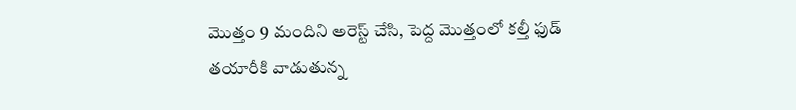మొత్తం 9 మందిని అరెస్ట్ చేసి, పెద్ద మొత్తంలో కల్తీ ఫుడ్ తయారీకి వాడుతున్న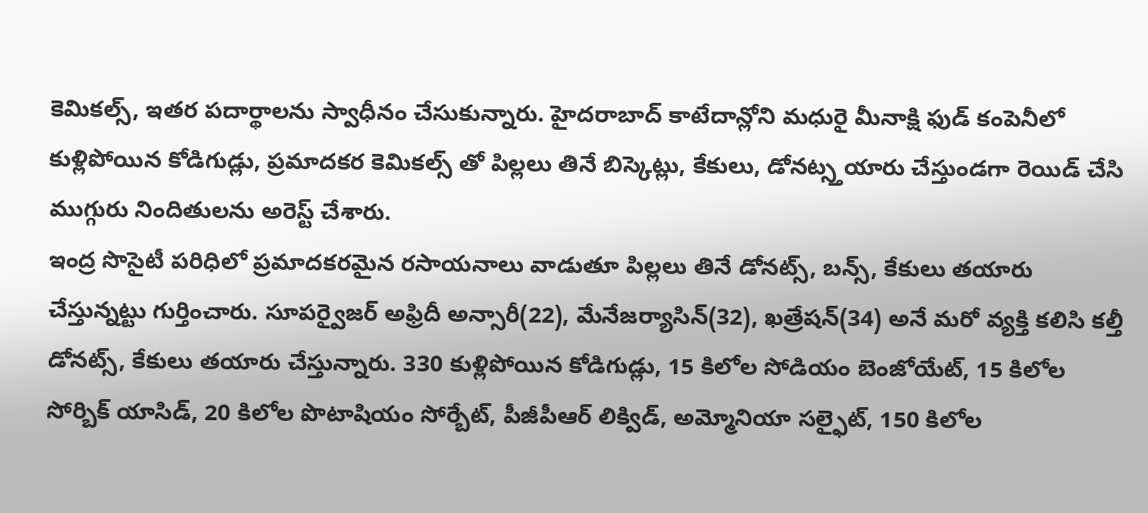కెమికల్స్, ఇతర పదార్థాలను స్వాధీనం చేసుకున్నారు. హైదరాబాద్ కాటేదాన్లోని మధురై మీనాక్షి ఫుడ్ కంపెనీలో కుళ్లిపోయిన కోడిగుడ్లు, ప్రమాదకర కెమికల్స్ తో పిల్లలు తినే బిస్కెట్లు, కేకులు, డోనట్స్తయారు చేస్తుండగా రెయిడ్ చేసి ముగ్గురు నిందితులను అరెస్ట్ చేశారు.
ఇంద్ర సొసైటీ పరిధిలో ప్రమాదకరమైన రసాయనాలు వాడుతూ పిల్లలు తినే డోనట్స్, బన్స్, కేకులు తయారు చేస్తున్నట్టు గుర్తించారు. సూపర్వైజర్ అఫ్రిదీ అన్సారీ(22), మేనేజర్యాసిన్(32), ఖత్రేషన్(34) అనే మరో వ్యక్తి కలిసి కల్తీ డోనట్స్, కేకులు తయారు చేస్తున్నారు. 330 కుళ్లిపోయిన కోడిగుడ్లు, 15 కిలోల సోడియం బెంజోయేట్, 15 కిలోల సోర్బిక్ యాసిడ్, 20 కిలోల పొటాషియం సోర్బేట్, పీజీపీఆర్ లిక్విడ్, అమ్మోనియా సల్ఫైట్, 150 కిలోల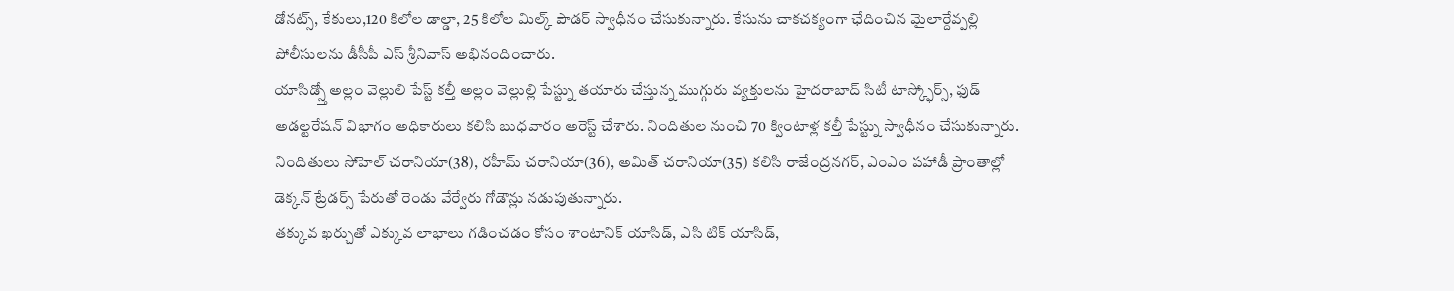డోనట్స్, కేకులు,120 కిలోల డాల్డా, 25 కిలోల మిల్క్ పౌడర్ స్వాధీనం చేసుకున్నారు. కేసును చాకచక్యంగా ఛేదించిన మైలార్దేవ్పల్లి పోలీసులను డీసీపీ ఎస్ శ్రీనివాస్ అభినందించారు.
యాసిడ్స్తో అల్లం వెల్లులి పేస్ట్ కల్తీ అల్లం వెల్లుల్లి పేస్ట్ను తయారు చేస్తున్న ముగ్గురు వ్యక్తులను హైదరాబాద్ సిటీ టాస్క్ఫోర్స్, ఫుడ్ అడల్టరేషన్ విభాగం అధికారులు కలిసి బుధవారం అరెస్ట్ చేశారు. నిందితుల నుంచి 70 క్వింటాళ్ల కల్తీ పేస్ట్ను స్వాధీనం చేసుకున్నారు. నిందితులు సోహెల్ చరానియా(38), రహీమ్ చరానియా(36), అమిత్ చరానియా(35) కలిసి రాజేంద్రనగర్, ఎంఎం పహాడీ ప్రాంతాల్లో డెక్కన్ ట్రేడర్స్ పేరుతో రెండు వేర్వేరు గోడౌన్లు నడుపుతున్నారు.
తక్కువ ఖర్చుతో ఎక్కువ లాభాలు గడించడం కోసం శాంటానిక్ యాసిడ్, ఎసి టిక్ యాసిడ్,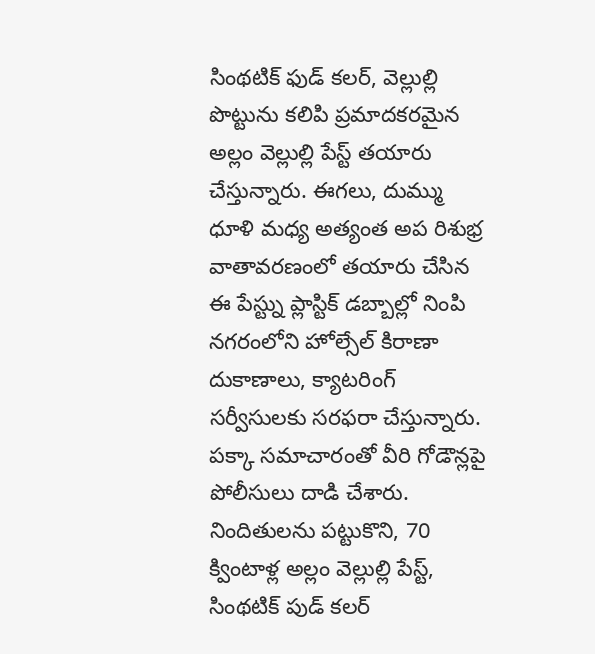సింథటిక్ ఫుడ్ కలర్, వెల్లుల్లి పొట్టును కలిపి ప్రమాదకరమైన అల్లం వెల్లుల్లి పేస్ట్ తయారు
చేస్తున్నారు. ఈగలు, దుమ్ము ధూళి మధ్య అత్యంత అప రిశుభ్ర వాతావరణంలో తయారు చేసిన ఈ పేస్ట్ను ప్లాస్టిక్ డబ్బాల్లో నింపి నగరంలోని హోల్సేల్ కిరాణా దుకాణాలు, క్యాటరింగ్ సర్వీసులకు సరఫరా చేస్తున్నారు. పక్కా సమాచారంతో వీరి గోడౌన్లపై పోలీసులు దాడి చేశారు. నిందితులను పట్టుకొని, 70 క్వింటాళ్ల అల్లం వెల్లుల్లి పేస్ట్, సింథటిక్ పుడ్ కలర్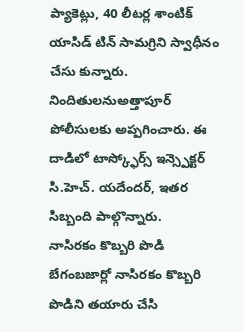ప్యాకెట్లు, 40 లీటర్ల శాంటిక్ యాసిడ్ టిన్ సామగ్రిని స్వాధీనం చేసు కున్నారు. నిందితులనుఅత్తాపూర్ పోలీసులకు అప్పగించారు. ఈ దాడిలో టాస్క్ఫోర్స్ ఇన్స్పెక్టర్ సి.హెచ్. యదేందర్, ఇతర సిబ్బంది పాల్గొన్నారు.
నాసిరకం కొబ్బరి పొడి
బేగంబజార్లో నాసిరకం కొబ్బరి పొడిని తయారు చేసి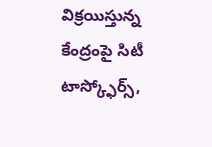విక్రయిస్తున్న కేంద్రంపై సిటీ టాస్క్ఫోర్స్,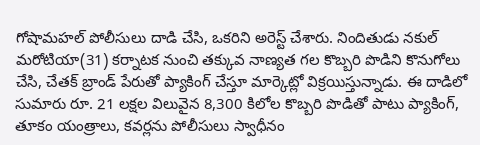గోషామహల్ పోలీసులు దాడి చేసి, ఒకరిని అరెస్ట్ చేశారు. నిందితుడు నకుల్ మరోటియా(31) కర్నాటక నుంచి తక్కువ నాణ్యత గల కొబ్బరి పొడిని కొనుగోలు చేసి, చేతక్ బ్రాండ్ పేరుతో ప్యాకింగ్ చేస్తూ మార్కెట్లో విక్రయిస్తున్నాడు. ఈ దాడిలో సుమారు రూ. 21 లక్షల విలువైన 8,300 కిలోల కొబ్బరి పొడితో పాటు ప్యాకింగ్, తూకం యంత్రాలు, కవర్లను పోలీసులు స్వాధీనం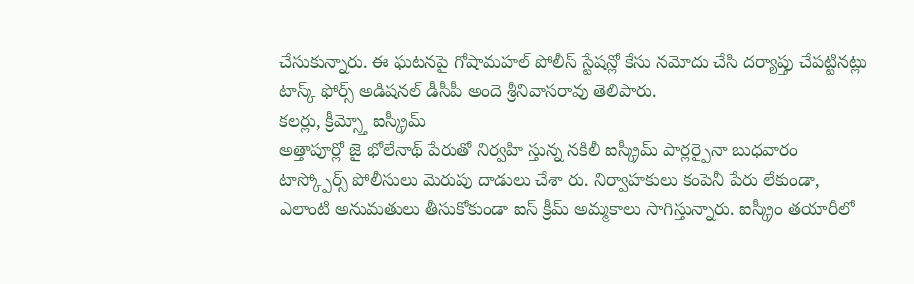చేసుకున్నారు. ఈ ఘటనపై గోషామహల్ పోలీస్ స్టేషన్లో కేసు నమోదు చేసి దర్యాప్తు చేపట్టినట్లు టాస్క్ ఫోర్స్ అడిషనల్ డీసీపీ అందె శ్రీనివాసరావు తెలిపారు.
కలర్లు, క్రీమ్స్తో ఐస్క్రీమ్
అత్తాపూర్లో జై భోలేనాథ్ పేరుతో నిర్వహి స్తున్న నకిలీ ఐస్క్రీమ్ పార్లర్పైనా బుధవారం టాస్క్పోర్స్ పోలీసులు మెరుపు దాడులు చేశా రు. నిర్వాహకులు కంపెనీ పేరు లేకుండా, ఎలాంటి అనుమతులు తీసుకోకుండా ఐస్ క్రీమ్ అమ్మకాలు సాగిస్తున్నారు. ఐస్క్రీం తయారీలో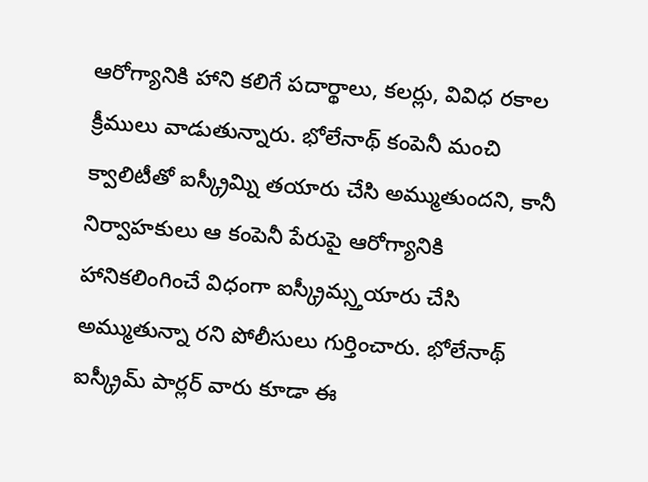ఆరోగ్యానికి హాని కలిగే పదార్థాలు, కలర్లు, వివిధ రకాల క్రీములు వాడుతున్నారు. భోలేనాథ్ కంపెనీ మంచి క్వాలిటీతో ఐస్క్రీమ్ని తయారు చేసి అమ్ముతుందని, కానీ నిర్వాహకులు ఆ కంపెనీ పేరుపై ఆరోగ్యానికి హానికలింగించే విధంగా ఐస్క్రీమ్స్తయారు చేసి అమ్ముతున్నా రని పోలీసులు గుర్తించారు. భోలేనాథ్ ఐస్క్రీమ్ పార్లర్ వారు కూడా ఈ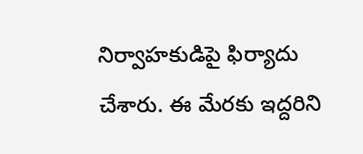నిర్వాహకుడిపై ఫిర్యాదు చేశారు. ఈ మేరకు ఇద్దరిని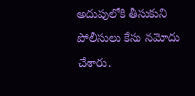అదుపులోకి తీసుకుని పోలీసులు కేసు నమోదు చేశారు.